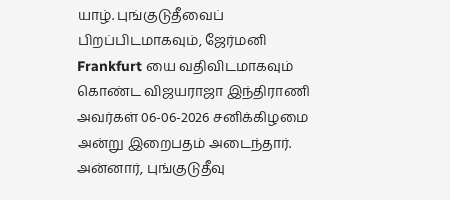யாழ். புங்குடுதீவைப் பிறப்பிடமாகவும், ஜேர்மனி Frankfurt யை வதிவிடமாகவும் கொண்ட விஜயராஜா இந்திராணி அவர்கள் 06-06-2026 சனிக்கிழமை அன்று இறைபதம் அடைந்தார்.
அன்னார், புங்குடுதீவு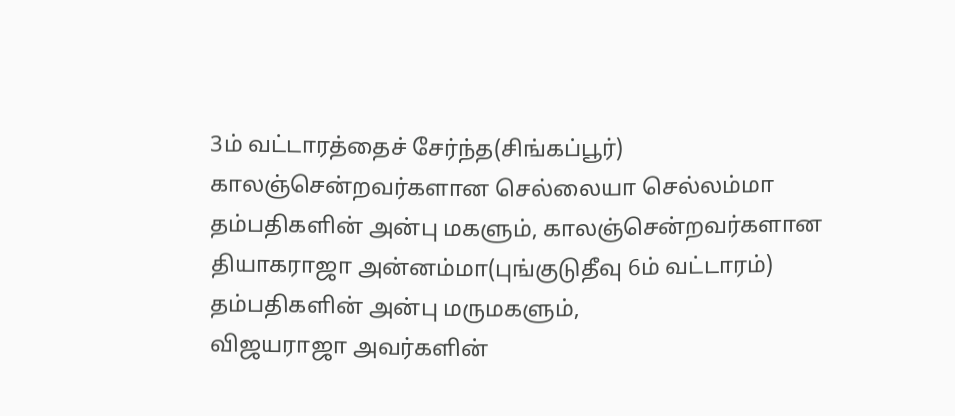3ம் வட்டாரத்தைச் சேர்ந்த(சிங்கப்பூர்) காலஞ்சென்றவர்களான செல்லையா செல்லம்மா தம்பதிகளின் அன்பு மகளும், காலஞ்சென்றவர்களான தியாகராஜா அன்னம்மா(புங்குடுதீவு 6ம் வட்டாரம்) தம்பதிகளின் அன்பு மருமகளும்,
விஜயராஜா அவர்களின்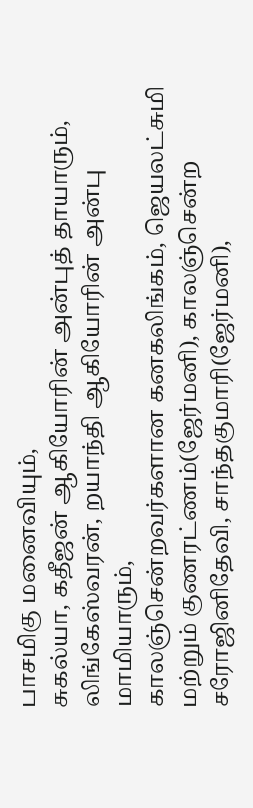பாசமிகு மனைவியும்,
சுகல்யா, கதீஜன் ஆகியோரின் அன்புத் தாயாரும்,
லிங்கேஸ்வரன், றயாந்தி ஆகியோரின் அன்பு மாமியாரும்,
காலஞ்சென்றவர்களான கனகலிங்கம், ஜெயலட்சுமி மற்றும் குணரட்ணம்(ஜேர்மனி), காலஞ்சென்ற சரோஜினிதேவி, சாந்தகுமாரி(ஜேர்மனி),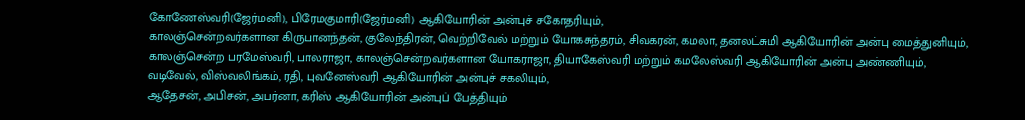கோணேஸ்வரி(ஜேர்மனி), பிரேமகுமாரி(ஜேர்மனி) ஆகியோரின் அன்புச் சகோதரியும்,
காலஞ்சென்றவர்களான கிருபானந்தன், குலேந்திரன், வெற்றிவேல் மற்றும் யோகசுந்தரம், சிவகரன், கமலா, தனலட்சுமி ஆகியோரின் அன்பு மைத்துனியும்,
காலஞ்சென்ற பரமேஸ்வரி, பாலராஜா, காலஞ்சென்றவர்களான யோகராஜா, தியாகேஸ்வரி மற்றும் கமலேஸ்வரி ஆகியோரின் அன்பு அண்ணியும்,
வடிவேல், விஸ்வலிங்கம், ரதி, புவனேஸ்வரி ஆகியோரின் அன்புச் சகலியும்,
ஆதேசன், அபிசன், அபர்னா, கரிஸ் ஆகியோரின் அன்புப் பேத்தியும்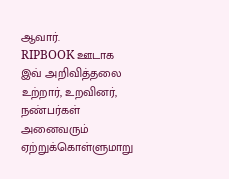ஆவார்.
RIPBOOK ஊடாக இவ் அறிவித்தலை உற்றார், உறவினர், நண்பர்கள் அனைவரும் ஏற்றுக்கொள்ளுமாறு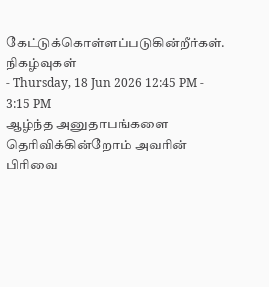கேட்டுக்கொள்ளப்படுகின்றீர்கள்.
நிகழ்வுகள்
- Thursday, 18 Jun 2026 12:45 PM - 3:15 PM
ஆழ்ந்த அனுதாபங்களை தெரிவிக்கின்றோம் அவரின் பிரிவை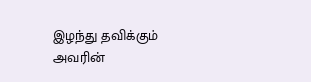இழந்து தவிக்கும் அவரின்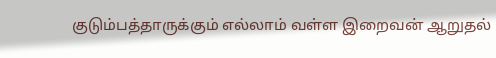குடும்பத்தாருக்கும் எல்லாம் வள்ள இறைவன் ஆறுதல்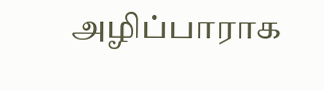அழிப்பாராக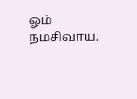ஓம் நமசிவாய.